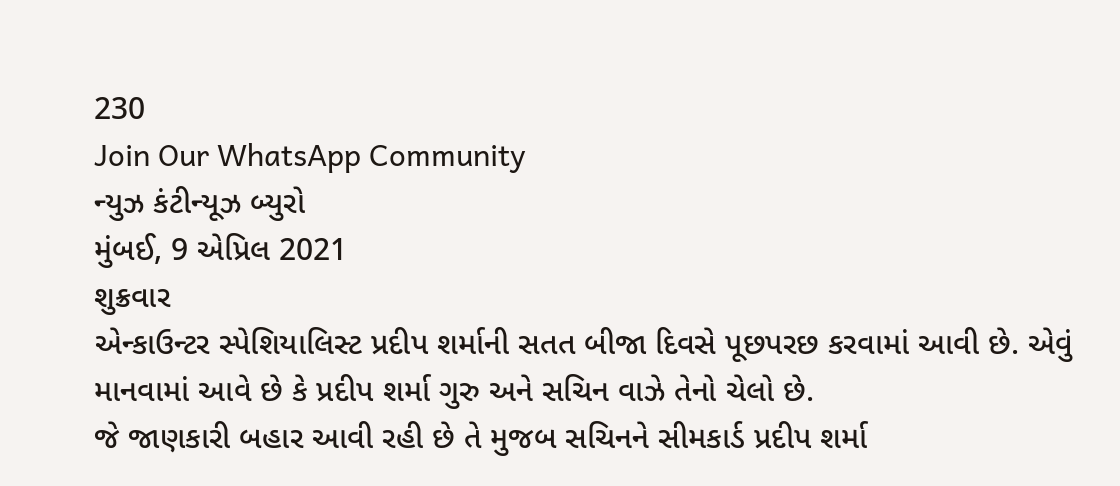230
Join Our WhatsApp Community
ન્યુઝ કંટીન્યૂઝ બ્યુરો
મુંબઈ, 9 એપ્રિલ 2021
શુક્રવાર
એન્કાઉન્ટર સ્પેશિયાલિસ્ટ પ્રદીપ શર્માની સતત બીજા દિવસે પૂછપરછ કરવામાં આવી છે. એવું માનવામાં આવે છે કે પ્રદીપ શર્મા ગુરુ અને સચિન વાઝે તેનો ચેલો છે.
જે જાણકારી બહાર આવી રહી છે તે મુજબ સચિનને સીમકાર્ડ પ્રદીપ શર્મા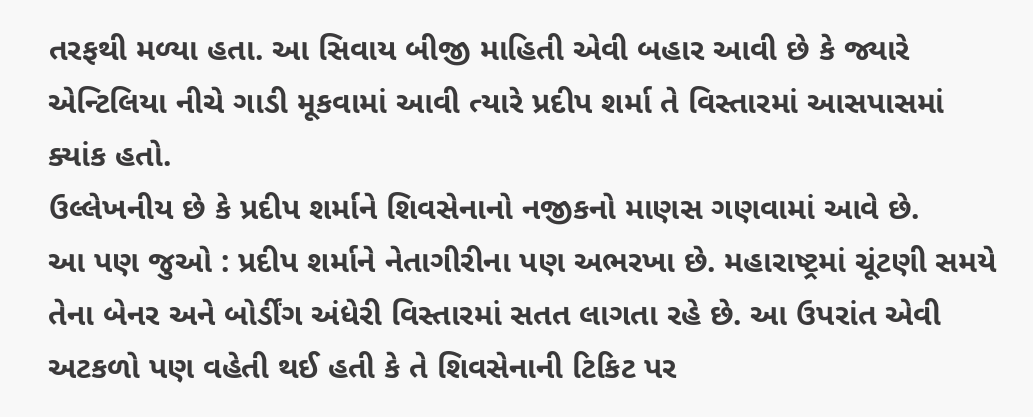તરફથી મળ્યા હતા. આ સિવાય બીજી માહિતી એવી બહાર આવી છે કે જ્યારે એન્ટિલિયા નીચે ગાડી મૂકવામાં આવી ત્યારે પ્રદીપ શર્મા તે વિસ્તારમાં આસપાસમાં ક્યાંક હતો.
ઉલ્લેખનીય છે કે પ્રદીપ શર્માને શિવસેનાનો નજીકનો માણસ ગણવામાં આવે છે.
આ પણ જુઓ : પ્રદીપ શર્માને નેતાગીરીના પણ અભરખા છે. મહારાષ્ટ્રમાં ચૂંટણી સમયે તેના બેનર અને બોર્ડીંગ અંધેરી વિસ્તારમાં સતત લાગતા રહે છે. આ ઉપરાંત એવી અટકળો પણ વહેતી થઈ હતી કે તે શિવસેનાની ટિકિટ પર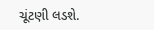ચૂંટણી લડશે.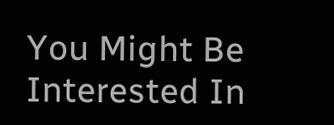You Might Be Interested In